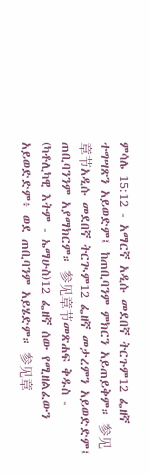ምሳሌ 15:12 - አማርኛ አዲሱ መደበኛ ትርጉም12 ፌዘኛ ተግሣጽን አይወድም፤ ከጠቢባንም ምክርን አይጠይቅም። 参见章节አዲሱ መደበኛ ትርጒም12 ፌዘኛ መታረምን አይወድድም፤ ጠቢባንንም አያማክርም። 参见章节መጽሐፍ ቅዱስ - (ካቶሊካዊ እትም - ኤማሁስ)12 ፌዘኛ ሰው የሚዘልፈውን አይወድድም፥ ወደ ጠቢባንም አይሄድም። 参见章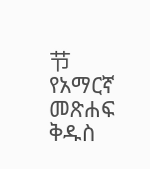节የአማርኛ መጽሐፍ ቅዱስ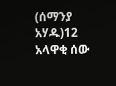(ሰማንያ አሃዱ)12 አላዋቂ ሰው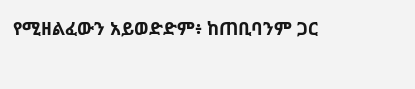የሚዘልፈውን አይወድድም፥ ከጠቢባንም ጋር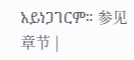አይነጋገርም። 参见章节 |